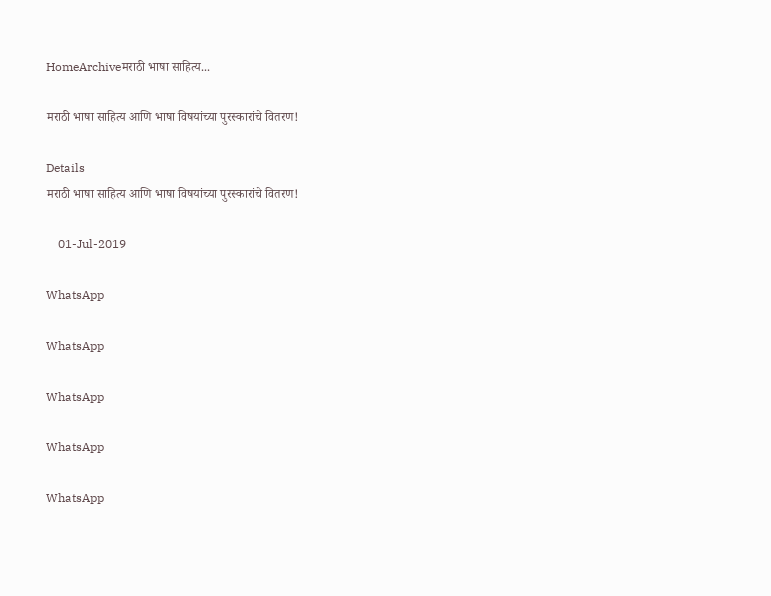HomeArchiveमराठी भाषा साहित्य...

मराठी भाषा साहित्य आणि भाषा विषयांच्या पुरस्कारांचे वितरण!

Details
मराठी भाषा साहित्य आणि भाषा विषयांच्या पुरस्कारांचे वितरण!

    01-Jul-2019

WhatsApp

WhatsApp

WhatsApp

WhatsApp

WhatsApp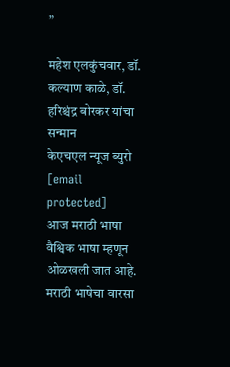”

महेश एलकुंचवार, डॉ. कल्याण काळे, डॉ. हरिश्चंद्र बोरकर यांचा सन्मान
केएचएल न्यूज ब्युरो
[email protected]
आज मराठी भाषा वैश्विक भाषा म्हणून ओळखली जात आहे. मराठी भाषेचा वारसा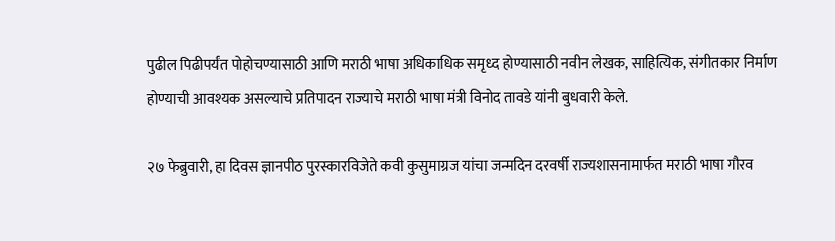पुढील पिढीपर्यंत पोहोचण्यासाठी आणि मराठी भाषा अधिकाधिक समृध्द होण्यासाठी नवीन लेखक, साहित्यिक, संगीतकार निर्माण होण्याची आवश्यक असल्याचे प्रतिपादन राज्याचे मराठी भाषा मंत्री विनोद तावडे यांनी बुधवारी केले.

२७ फेब्रुवारी, हा दिवस ज्ञानपीठ पुरस्कारविजेते कवी कुसुमाग्रज यांचा जन्मदिन दरवर्षी राज्यशासनामार्फत मराठी भाषा गौरव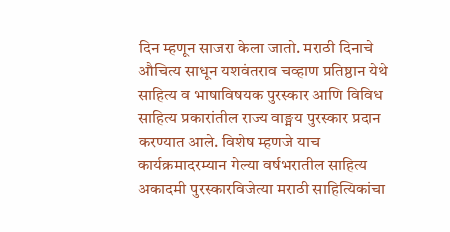दिन म्हणून साजरा केला जातो. मराठी दिनाचे औचित्य साधून यशवंतराव चव्हाण प्रतिष्ठान येथे साहित्य व भाषाविषयक पुरस्कार आणि विविध साहित्य प्रकारांतील राज्य वाङ्मय पुरस्कार प्रदान करण्यात आले. विशेष म्हणजे याच कार्यक्रमादरम्यान गेल्या वर्षभरातील साहित्य अकादमी पुरस्कारविजेत्या मराठी साहित्यिकांचा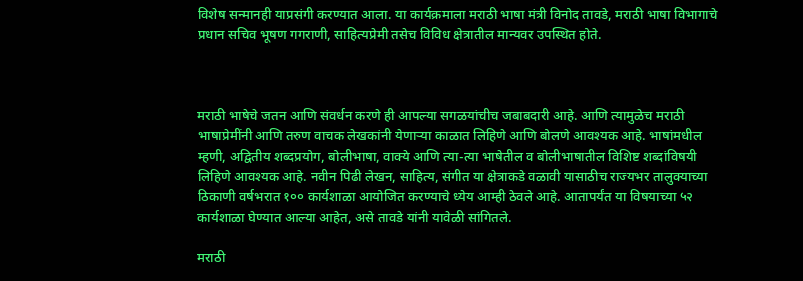विशेष सन्मानही याप्रसंगी करण्यात आला. या कार्यक्रमाला मराठी भाषा मंत्री विनोद तावडे, मराठी भाषा विभागाचे प्रधान सचिव भूषण गगराणी, साहित्यप्रेमी तसेच विविध क्षेत्रातील मान्यवर उपस्थित होते.



मराठी भाषेचे जतन आणि संवर्धन करणे ही आपल्या सगळयांचीच जबाबदारी आहे. आणि त्यामुळेच मराठी भाषाप्रेमींनी आणि तरुण वाचक लेखकांनी येणाऱ्या काळात लिहिणे आणि बोलणे आवश्यक आहे. भाषांमधील म्हणी, अद्वितीय शब्दप्रयोग, बोलीभाषा, वाक्ये आणि त्या-त्या भाषेतील व बोलीभाषातील विशिष्ट शब्दांविषयी लिहिणे आवश्यक आहे. नवीन पिढी लेखन, साहित्य, संगीत या क्षेत्राकडे वळावी यासाठीच राज्यभर तालुक्याच्या ठिकाणी वर्षभरात १०० कार्यशाळा आयोजित करण्याचे ध्येय आम्ही ठेवले आहे. आतापर्यंत या विषयाच्या ५२ कार्यशाळा घेण्यात आल्या आहेत, असे तावडे यांनी यावेळी सांगितले.

मराठी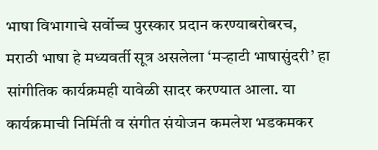भाषा विभागाचे सर्वोच्च पुरस्कार प्रदान करण्याबरोबरच, मराठी भाषा हे मध्यवर्ती सूत्र असलेला ‘मऱ्हाटी भाषासुंदरी’ हा सांगीतिक कार्यक्रमही यावेळी सादर करण्यात आला. या कार्यक्रमाची निर्मिती व संगीत संयोजन कमलेश भडकमकर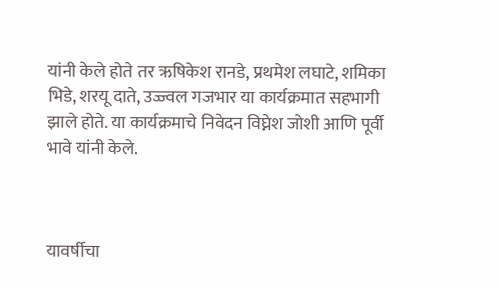यांनी केले होते तर ऋषिकेश रानडे, प्रथमेश लघाटे, शमिका भिडे, शरयू दाते, उज्ज्वल गजभार या कार्यक्रमात सहभागी झाले होते. या कार्यक्रमाचे निवेदन विघ्नेश जोशी आणि पूर्वी भावे यांनी केले.



यावर्षीचा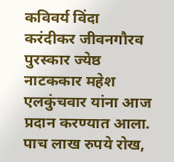कविवर्य विंदा करंदीकर जीवनगौरव पुरस्कार ज्येष्ठ नाटककार महेश एलकुंचवार यांना आज प्रदान करण्यात आला. पाच लाख रुपये रोख,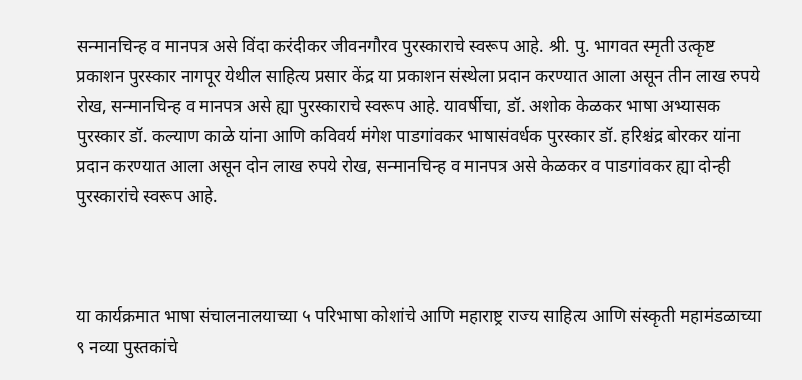सन्मानचिन्ह व मानपत्र असे विंदा करंदीकर जीवनगौरव पुरस्काराचे स्वरूप आहे. श्री. पु. भागवत स्मृती उत्कृष्ट प्रकाशन पुरस्कार नागपूर येथील साहित्य प्रसार केंद्र या प्रकाशन संस्थेला प्रदान करण्यात आला असून तीन लाख रुपये रोख, सन्मानचिन्ह व मानपत्र असे ह्या पुरस्काराचे स्वरूप आहे. यावर्षीचा, डॉ. अशोक केळकर भाषा अभ्यासक पुरस्कार डॉ. कल्याण काळे यांना आणि कविवर्य मंगेश पाडगांवकर भाषासंवर्धक पुरस्कार डॉ. हरिश्चंद्र बोरकर यांना प्रदान करण्यात आला असून दोन लाख रुपये रोख, सन्मानचिन्ह व मानपत्र असे केळकर व पाडगांवकर ह्या दोन्ही पुरस्कारांचे स्वरूप आहे.



या कार्यक्रमात भाषा संचालनालयाच्या ५ परिभाषा कोशांचे आणि महाराष्ट्र राज्य साहित्य आणि संस्कृती महामंडळाच्या ९ नव्या पुस्तकांचे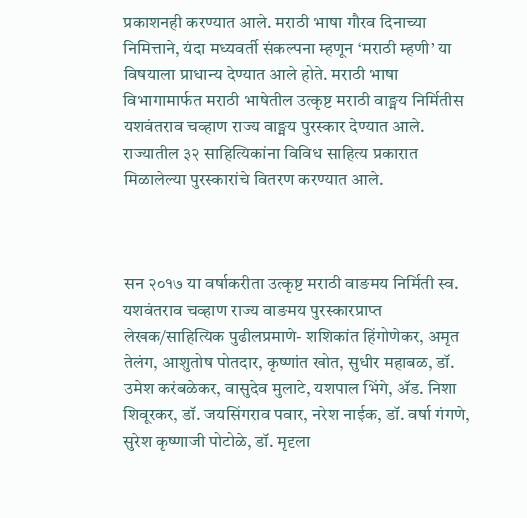प्रकाशनही करण्यात आले. मराठी भाषा गौरव दिनाच्या निमित्ताने, यंदा मध्यवर्ती संकल्पना म्हणून ‘मराठी म्हणी’ या विषयाला प्राधान्य देण्यात आले होते. मराठी भाषा विभागामार्फत मराठी भाषेतील उत्कृष्ट मराठी वाङ्मय निर्मितीस यशवंतराव चव्हाण राज्य वाङ्मय पुरस्कार देण्यात आले. राज्यातील ३२ साहित्यिकांना विविध साहित्य प्रकारात मिळालेल्या पुरस्कारांचे वितरण करण्यात आले.



सन २०१७ या वर्षाकरीता उत्कृष्ट मराठी वाङमय निर्मिती स्व. यशवंतराव चव्हाण राज्य वाङमय पुरस्कारप्राप्त लेखक/साहित्यिक पुढीलप्रमाणे- शशिकांत हिंगोणेकर, अमृत तेलंग, आशुतोष पोतदार, कृष्णांत खोत, सुधीर महाबळ, डॉ. उमेश करंबळेकर, वासुदेव मुलाटे, यशपाल भिंगे, ॲड. निशा शिवूरकर, डॉ. जयसिंगराव पवार, नरेश नाईक, डॉ. वर्षा गंगणे, सुरेश कृष्णाजी पोटोळे, डॉ. मृदृला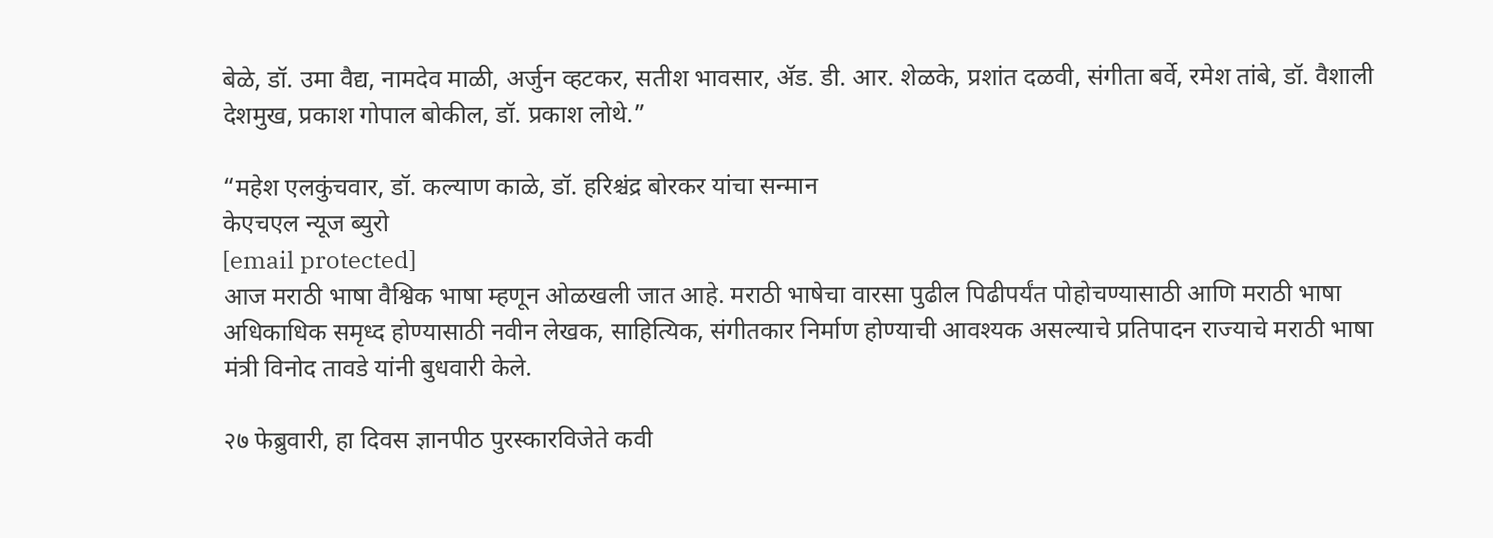बेळे, डॉ. उमा वैद्य, नामदेव माळी, अर्जुन व्हटकर, सतीश भावसार, ॲड. डी. आर. शेळके, प्रशांत दळवी, संगीता बर्वे, रमेश तांबे, डॉ. वैशाली देशमुख, प्रकाश गोपाल बोकील, डॉ. प्रकाश लोथे.”

“महेश एलकुंचवार, डॉ. कल्याण काळे, डॉ. हरिश्चंद्र बोरकर यांचा सन्मान
केएचएल न्यूज ब्युरो
[email protected]
आज मराठी भाषा वैश्विक भाषा म्हणून ओळखली जात आहे. मराठी भाषेचा वारसा पुढील पिढीपर्यंत पोहोचण्यासाठी आणि मराठी भाषा अधिकाधिक समृध्द होण्यासाठी नवीन लेखक, साहित्यिक, संगीतकार निर्माण होण्याची आवश्यक असल्याचे प्रतिपादन राज्याचे मराठी भाषा मंत्री विनोद तावडे यांनी बुधवारी केले.

२७ फेब्रुवारी, हा दिवस ज्ञानपीठ पुरस्कारविजेते कवी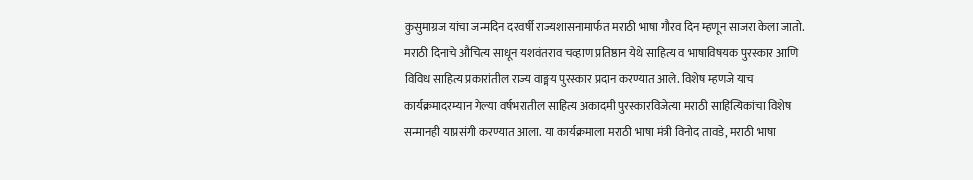कुसुमाग्रज यांचा जन्मदिन दरवर्षी राज्यशासनामार्फत मराठी भाषा गौरव दिन म्हणून साजरा केला जातो. मराठी दिनाचे औचित्य साधून यशवंतराव चव्हाण प्रतिष्ठान येथे साहित्य व भाषाविषयक पुरस्कार आणि विविध साहित्य प्रकारांतील राज्य वाङ्मय पुरस्कार प्रदान करण्यात आले. विशेष म्हणजे याच कार्यक्रमादरम्यान गेल्या वर्षभरातील साहित्य अकादमी पुरस्कारविजेत्या मराठी साहित्यिकांचा विशेष सन्मानही याप्रसंगी करण्यात आला. या कार्यक्रमाला मराठी भाषा मंत्री विनोद तावडे, मराठी भाषा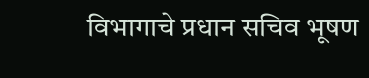विभागाचे प्रधान सचिव भूषण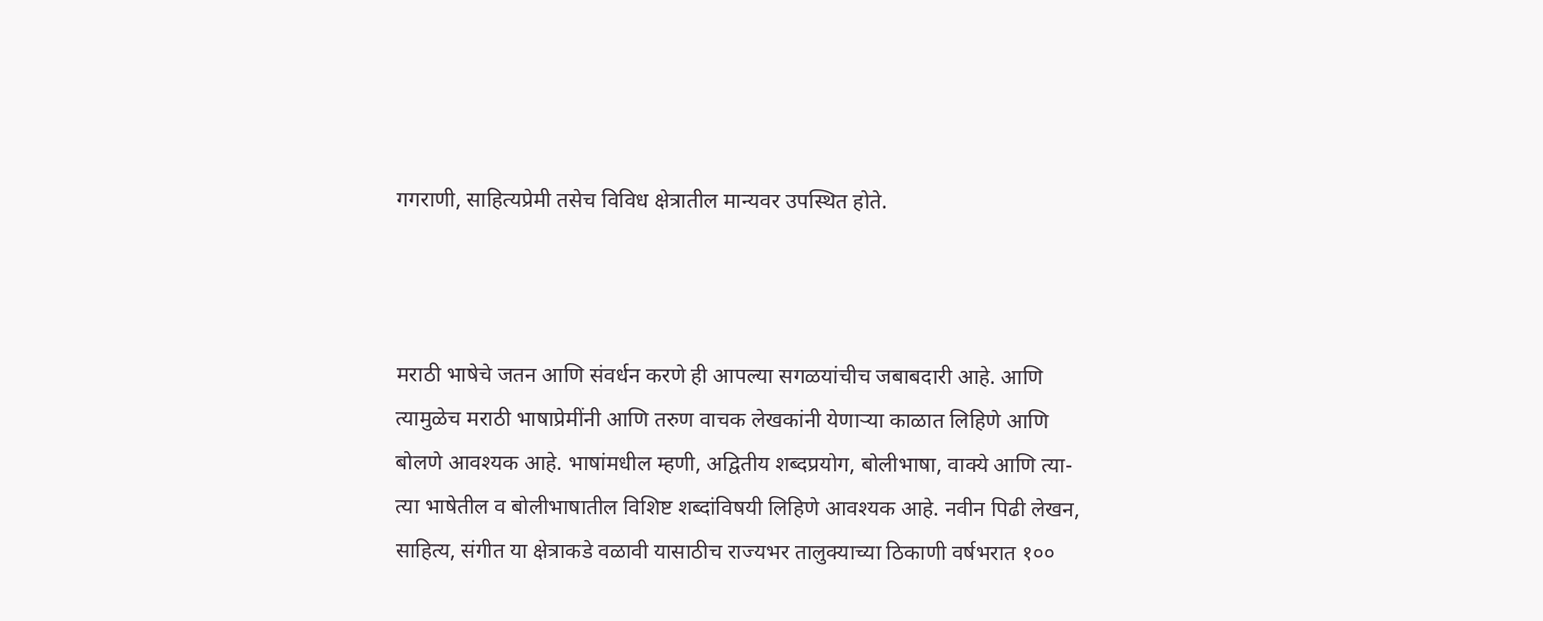गगराणी, साहित्यप्रेमी तसेच विविध क्षेत्रातील मान्यवर उपस्थित होते.



मराठी भाषेचे जतन आणि संवर्धन करणे ही आपल्या सगळयांचीच जबाबदारी आहे. आणि त्यामुळेच मराठी भाषाप्रेमींनी आणि तरुण वाचक लेखकांनी येणाऱ्या काळात लिहिणे आणि बोलणे आवश्यक आहे. भाषांमधील म्हणी, अद्वितीय शब्दप्रयोग, बोलीभाषा, वाक्ये आणि त्या-त्या भाषेतील व बोलीभाषातील विशिष्ट शब्दांविषयी लिहिणे आवश्यक आहे. नवीन पिढी लेखन, साहित्य, संगीत या क्षेत्राकडे वळावी यासाठीच राज्यभर तालुक्याच्या ठिकाणी वर्षभरात १००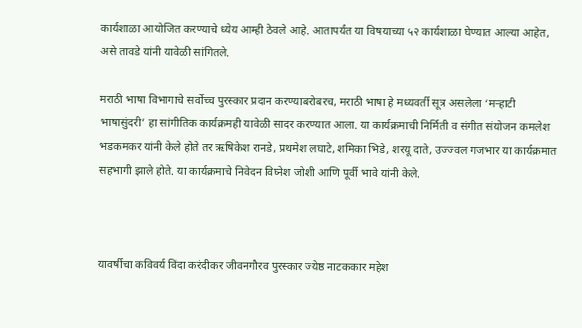कार्यशाळा आयोजित करण्याचे ध्येय आम्ही ठेवले आहे. आतापर्यंत या विषयाच्या ५२ कार्यशाळा घेण्यात आल्या आहेत, असे तावडे यांनी यावेळी सांगितले.

मराठी भाषा विभागाचे सर्वोच्च पुरस्कार प्रदान करण्याबरोबरच, मराठी भाषा हे मध्यवर्ती सूत्र असलेला ‘मऱ्हाटी भाषासुंदरी’ हा सांगीतिक कार्यक्रमही यावेळी सादर करण्यात आला. या कार्यक्रमाची निर्मिती व संगीत संयोजन कमलेश भडकमकर यांनी केले होते तर ऋषिकेश रानडे, प्रथमेश लघाटे, शमिका भिडे, शरयू दाते, उज्ज्वल गजभार या कार्यक्रमात सहभागी झाले होते. या कार्यक्रमाचे निवेदन विघ्नेश जोशी आणि पूर्वी भावे यांनी केले.



यावर्षीचा कविवर्य विंदा करंदीकर जीवनगौरव पुरस्कार ज्येष्ठ नाटककार महेश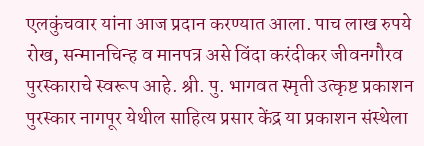एलकुंचवार यांना आज प्रदान करण्यात आला. पाच लाख रुपये रोख, सन्मानचिन्ह व मानपत्र असे विंदा करंदीकर जीवनगौरव पुरस्काराचे स्वरूप आहे. श्री. पु. भागवत स्मृती उत्कृष्ट प्रकाशन पुरस्कार नागपूर येथील साहित्य प्रसार केंद्र या प्रकाशन संस्थेला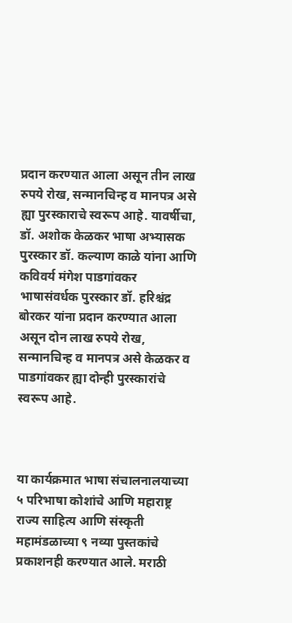प्रदान करण्यात आला असून तीन लाख रुपये रोख, सन्मानचिन्ह व मानपत्र असे ह्या पुरस्काराचे स्वरूप आहे. यावर्षीचा, डॉ. अशोक केळकर भाषा अभ्यासक पुरस्कार डॉ. कल्याण काळे यांना आणि कविवर्य मंगेश पाडगांवकर भाषासंवर्धक पुरस्कार डॉ. हरिश्चंद्र बोरकर यांना प्रदान करण्यात आला असून दोन लाख रुपये रोख, सन्मानचिन्ह व मानपत्र असे केळकर व पाडगांवकर ह्या दोन्ही पुरस्कारांचे स्वरूप आहे.



या कार्यक्रमात भाषा संचालनालयाच्या ५ परिभाषा कोशांचे आणि महाराष्ट्र राज्य साहित्य आणि संस्कृती महामंडळाच्या ९ नव्या पुस्तकांचे प्रकाशनही करण्यात आले. मराठी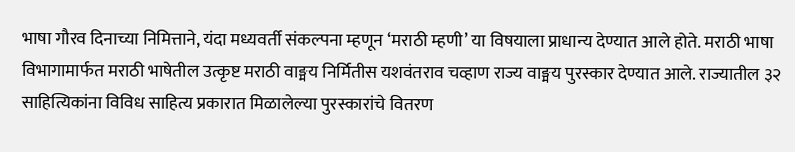भाषा गौरव दिनाच्या निमित्ताने, यंदा मध्यवर्ती संकल्पना म्हणून ‘मराठी म्हणी’ या विषयाला प्राधान्य देण्यात आले होते. मराठी भाषा विभागामार्फत मराठी भाषेतील उत्कृष्ट मराठी वाङ्मय निर्मितीस यशवंतराव चव्हाण राज्य वाङ्मय पुरस्कार देण्यात आले. राज्यातील ३२ साहित्यिकांना विविध साहित्य प्रकारात मिळालेल्या पुरस्कारांचे वितरण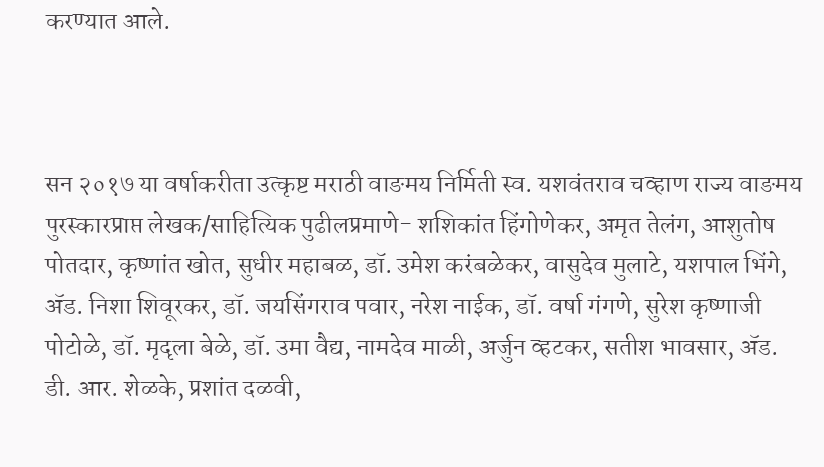करण्यात आले.



सन २०१७ या वर्षाकरीता उत्कृष्ट मराठी वाङमय निर्मिती स्व. यशवंतराव चव्हाण राज्य वाङमय पुरस्कारप्राप्त लेखक/साहित्यिक पुढीलप्रमाणे- शशिकांत हिंगोणेकर, अमृत तेलंग, आशुतोष पोतदार, कृष्णांत खोत, सुधीर महाबळ, डॉ. उमेश करंबळेकर, वासुदेव मुलाटे, यशपाल भिंगे, ॲड. निशा शिवूरकर, डॉ. जयसिंगराव पवार, नरेश नाईक, डॉ. वर्षा गंगणे, सुरेश कृष्णाजी पोटोळे, डॉ. मृदृला बेळे, डॉ. उमा वैद्य, नामदेव माळी, अर्जुन व्हटकर, सतीश भावसार, ॲड. डी. आर. शेळके, प्रशांत दळवी,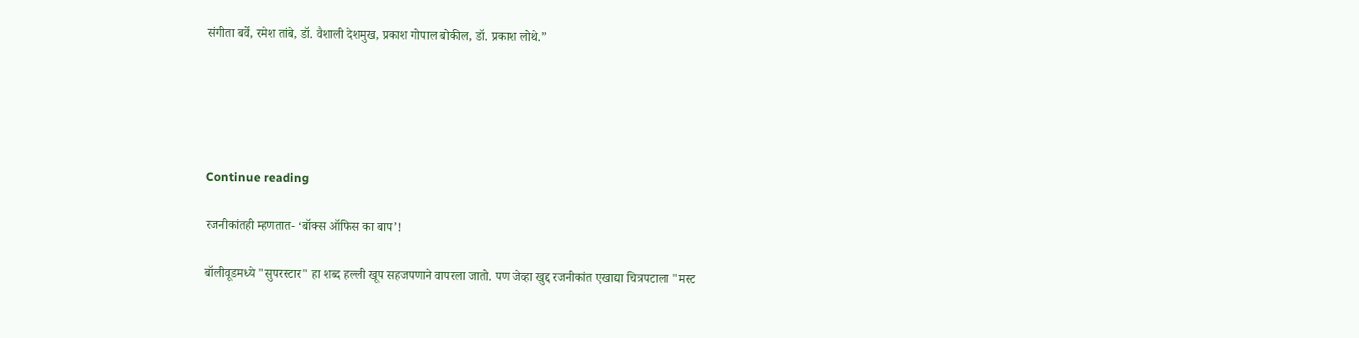संगीता बर्वे, रमेश तांबे, डॉ. वैशाली देशमुख, प्रकाश गोपाल बोकील, डॉ. प्रकाश लोथे.”





Continue reading

रजनीकांतही म्हणतात- ‘बॉक्स ऑफिस का बाप’!

बॉलीवूडमध्ये "सुपरस्टार" हा शब्द हल्ली खूप सहजपणाने वापरला जातो. पण जेव्हा खुद्द रजनीकांत एखाद्या चित्रपटाला "मस्ट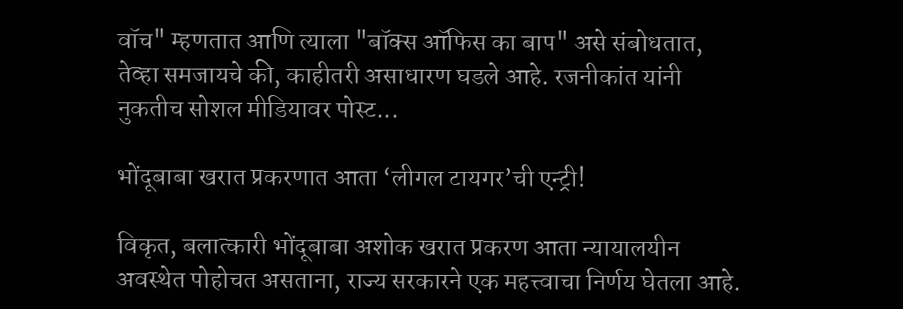वॉच" म्हणतात आणि त्याला "बॉक्स ऑफिस का बाप" असे संबोधतात, तेव्हा समजायचे की, काहीतरी असाधारण घडले आहे. रजनीकांत यांनी नुकतीच सोशल मीडियावर पोस्ट...

भोंदूबाबा खरात प्रकरणात आता ‘लीगल टायगर’ची एन्ट्री!

विकृत, बलात्कारी भोंदूबाबा अशोक खरात प्रकरण आता न्यायालयीन अवस्थेत पोहोचत असताना, राज्य सरकारने एक महत्त्वाचा निर्णय घेतला आहे.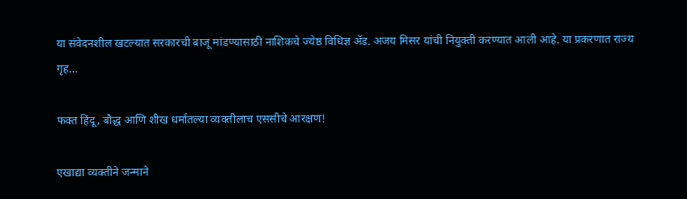या संवेदनशील खटल्यात सरकारची बाजू मांडण्यासाठी नाशिकचे ज्येष्ठ विधिज्ञ ॲड. अजय मिसर यांची नियुक्ती करण्यात आली आहे. या प्रकरणात राज्य गृह...

फक्त हिंदू, बौद्ध आणि शीख धर्मातल्या व्यक्तीलाच एससीचे आरक्षण!

एखाद्या व्यक्तीने जन्माने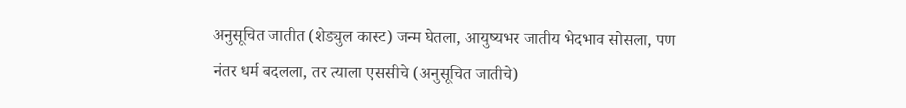अनुसूचित जातीत (शेड्युल कास्ट) जन्म घेतला, आयुष्यभर जातीय भेदभाव सोसला, पण नंतर धर्म बदलला, तर त्याला एससीचे (अनुसूचित जातीचे)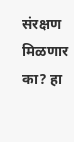संरक्षण मिळणार का? हा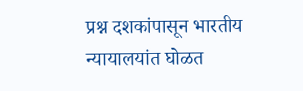प्रश्न दशकांपासून भारतीय न्यायालयांत घोळत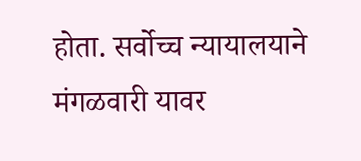होता. सर्वोच्च न्यायालयाने मंगळवारी यावर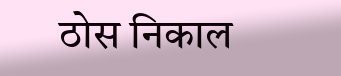ठोस निकाल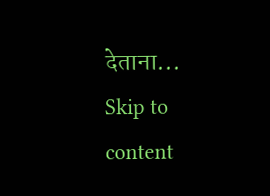देताना...
Skip to content